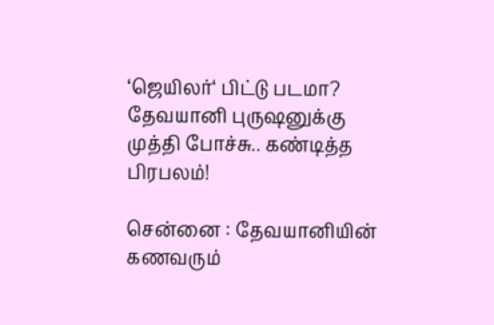‘ஜெயிலர்‘ பிட்டு படமா? தேவயானி புருஷனுக்கு முத்தி போச்சு.. கண்டித்த பிரபலம்!

சென்னை : தேவயானியின் கணவரும்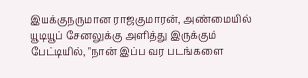இயக்குநருமான ராஜகுமாரன், அண்மையில் யூடியூப் சேனலுக்கு அளித்து இருக்கும் பேட்டியில், "நான் இப்ப வர படங்களை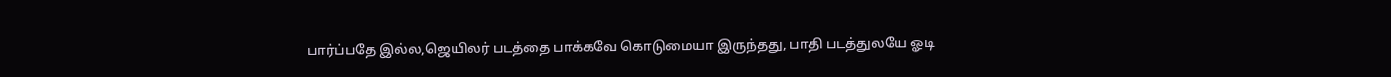பார்ப்பதே இல்ல,ஜெயிலர் படத்தை பாக்கவே கொடுமையா இருந்தது, பாதி படத்துலயே ஓடி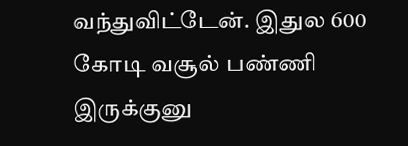வந்துவிட்டேன். இதுல 600 கோடி வசூல் பண்ணி இருக்குனு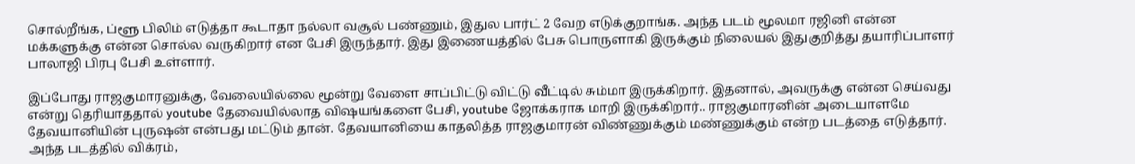சொல்றீங்க, ப்ளூ பிலிம் எடுத்தா கூடாதா நல்லா வசூல் பண்ணும், இதுல பார்ட் 2 வேற எடுக்குறாங்க. அந்த படம் மூலமா ரஜினி என்ன மக்களுக்கு என்ன சொல்ல வருகிறார் என பேசி இருந்தார். இது இணையத்தில் பேசு பொருளாகி இருக்கும் நிலையல் இதுகுறித்து தயாரிப்பாளர் பாலாஜி பிரபு பேசி உள்ளார்.

இப்போது ராஜகுமாரனுக்கு, வேலையில்லை மூன்று வேளை சாப்பிட்டு விட்டு வீட்டில் சும்மா இருக்கிறார். இதனால், அவருக்கு என்ன செய்வது என்று தெரியாததால் youtube தேவையில்லாத விஷயங்களை பேசி, youtube ஜோக்கராக மாறி இருக்கிறார்.. ராஜகுமாரனின் அடையாளமே தேவயானியின் புருஷன் என்பது மட்டும் தான். தேவயானியை காதலித்த ராஜகுமாரன் விண்ணுக்கும் மண்ணுக்கும் என்ற படத்தை எடுத்தார். அந்த படத்தில் விக்ரம்,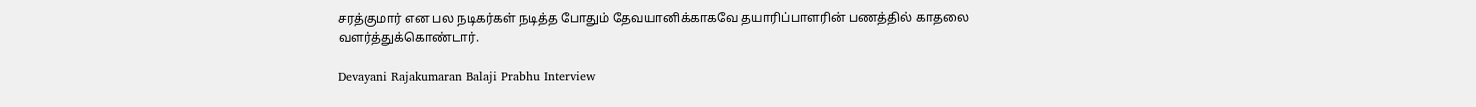சரத்குமார் என பல நடிகர்கள் நடித்த போதும் தேவயானிக்காகவே தயாரிப்பாளரின் பணத்தில் காதலை வளர்த்துக்கொண்டார்.

Devayani Rajakumaran Balaji Prabhu Interview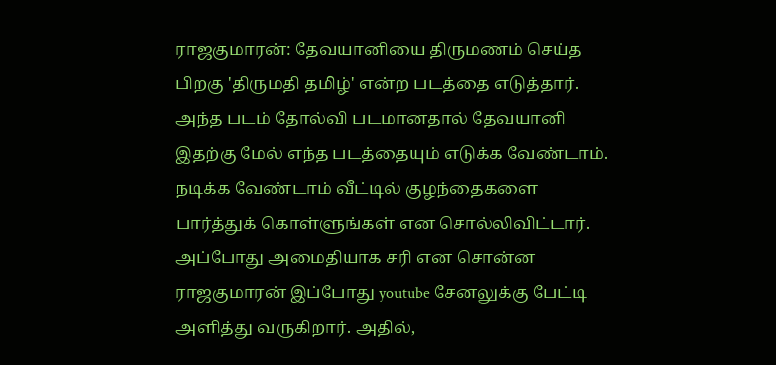ராஜகுமாரன்: தேவயானியை திருமணம் செய்த பிறகு 'திருமதி தமிழ்' என்ற படத்தை எடுத்தார். அந்த படம் தோல்வி படமானதால் தேவயானி இதற்கு மேல் எந்த படத்தையும் எடுக்க வேண்டாம். நடிக்க வேண்டாம் வீட்டில் குழந்தைகளை பார்த்துக் கொள்ளுங்கள் என சொல்லிவிட்டார். அப்போது அமைதியாக சரி என சொன்ன ராஜகுமாரன் இப்போது youtube சேனலுக்கு பேட்டி அளித்து வருகிறார். அதில்,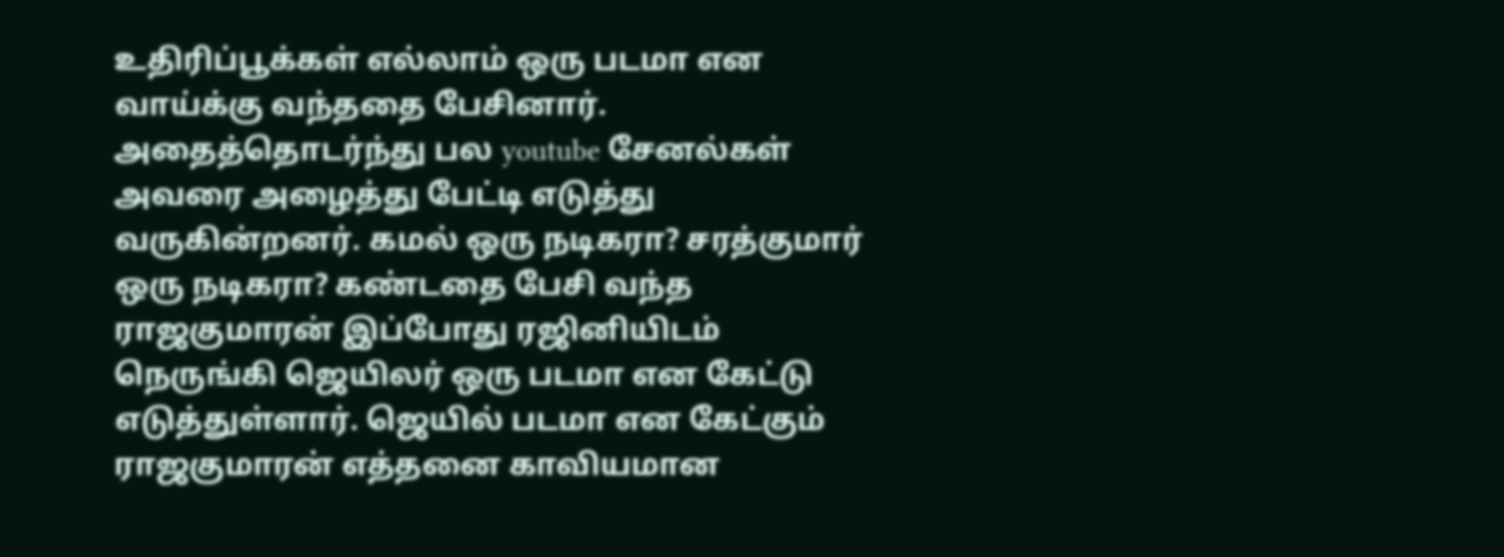உதிரிப்பூக்கள் எல்லாம் ஒரு படமா என வாய்க்கு வந்ததை பேசினார். அதைத்தொடர்ந்து பல youtube சேனல்கள் அவரை அழைத்து பேட்டி எடுத்து வருகின்றனர். கமல் ஒரு நடிகரா? சரத்குமார் ஒரு நடிகரா? கண்டதை பேசி வந்த ராஜகுமாரன் இப்போது ரஜினியிடம் நெருங்கி ஜெயிலர் ஒரு படமா என கேட்டு எடுத்துள்ளார். ஜெயில் படமா என கேட்கும் ராஜகுமாரன் எத்தனை காவியமான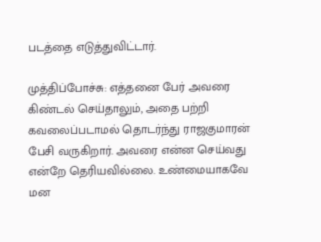படத்தை எடுத்துவிட்டார்.

முத்திப்போச்சு: எத்தனை பேர் அவரை கிண்டல் செய்தாலும், அதை பற்றி கவலைப்படாமல் தொடர்ந்து ராஜகுமாரன் பேசி வருகிறார். அவரை என்ன செய்வது என்றே தெரியவில்லை. உண்மையாகவே மன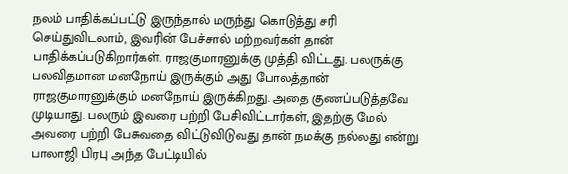நலம் பாதிக்கப்பட்டு இருந்தால் மருந்து கொடுத்து சரி செய்துவிடலாம், இவரின் பேச்சால் மற்றவர்கள் தான் பாதிக்கப்படுகிறார்கள். ராஜகுமாரனுக்கு முத்தி விட்டது. பலருக்கு பலவிதமான மனநோய் இருக்கும் அது போலத்தான் ராஜகுமாரனுக்கும் மனநோய் இருக்கிறது. அதை குணப்படுத்தவே முடியாது. பலரும் இவரை பற்றி பேசிவிட்டார்கள், இதற்கு மேல் அவரை பற்றி பேசுவதை விட்டுவிடுவது தான் நமக்கு நல்லது என்று பாலாஜி பிரபு அந்த பேட்டியில்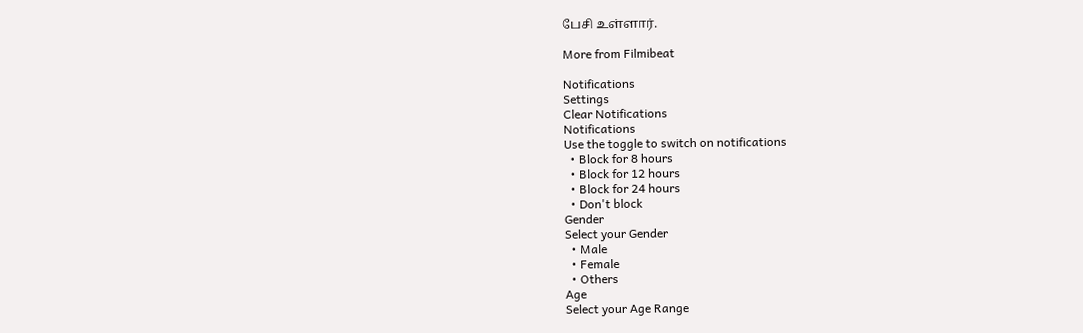பேசி உள்ளார்.

More from Filmibeat

Notifications
Settings
Clear Notifications
Notifications
Use the toggle to switch on notifications
  • Block for 8 hours
  • Block for 12 hours
  • Block for 24 hours
  • Don't block
Gender
Select your Gender
  • Male
  • Female
  • Others
Age
Select your Age Range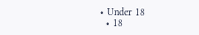• Under 18
  • 18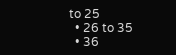to 25
  • 26 to 35
  • 36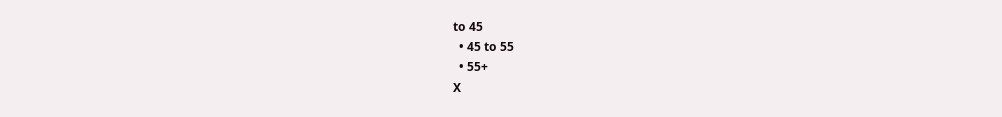to 45
  • 45 to 55
  • 55+
X